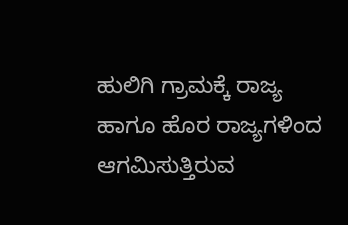ಹುಲಿಗಿ ಗ್ರಾಮಕ್ಕೆ ರಾಜ್ಯ ಹಾಗೂ ಹೊರ ರಾಜ್ಯಗಳಿಂದ ಆಗಮಿಸುತ್ತಿರುವ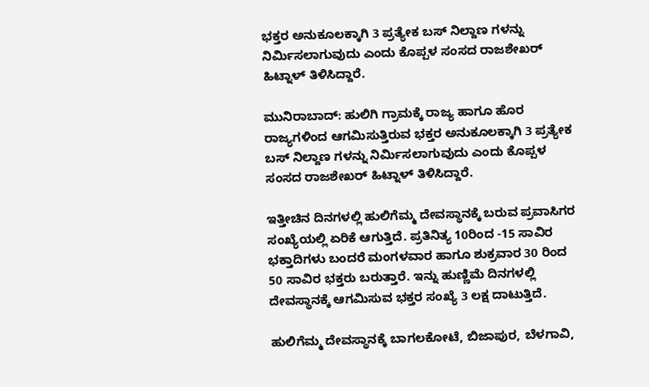ಭಕ್ತರ ಅನುಕೂಲಕ್ಕಾಗಿ 3 ಪ್ರತ್ಯೇಕ ಬಸ್ ನಿಲ್ದಾಣ ಗಳನ್ನು ನಿರ್ಮಿಸಲಾಗುವುದು ಎಂದು ಕೊಪ್ಪಳ ಸಂಸದ ರಾಜಶೇಖರ್ ಹಿಟ್ನಾಳ್ ತಿಳಿಸಿದ್ದಾರೆ.

ಮುನಿರಾಬಾದ್: ಹುಲಿಗಿ ಗ್ರಾಮಕ್ಕೆ ರಾಜ್ಯ ಹಾಗೂ ಹೊರ ರಾಜ್ಯಗಳಿಂದ ಆಗಮಿಸುತ್ತಿರುವ ಭಕ್ತರ ಅನುಕೂಲಕ್ಕಾಗಿ 3 ಪ್ರತ್ಯೇಕ ಬಸ್ ನಿಲ್ದಾಣ ಗಳನ್ನು ನಿರ್ಮಿಸಲಾಗುವುದು ಎಂದು ಕೊಪ್ಪಳ ಸಂಸದ ರಾಜಶೇಖರ್ ಹಿಟ್ನಾಳ್ ತಿಳಿಸಿದ್ದಾರೆ.

ಇತ್ತೀಚಿನ ದಿನಗಳಲ್ಲಿ ಹುಲಿಗೆಮ್ಮ ದೇವಸ್ಥಾನಕ್ಕೆ ಬರುವ ಪ್ರವಾಸಿಗರ ಸಂಖ್ಯೆಯಲ್ಲಿ ಏರಿಕೆ ಆಗುತ್ತಿದೆ. ಪ್ರತಿನಿತ್ಯ 10ರಿಂದ -15 ಸಾವಿರ ಭಕ್ತಾದಿಗಳು ಬಂದರೆ ಮಂಗಳವಾರ ಹಾಗೂ ಶುಕ್ರವಾರ 30 ರಿಂದ 50 ಸಾವಿರ ಭಕ್ತರು ಬರುತ್ತಾರೆ. ಇನ್ನು ಹುಣ್ಣಿಮೆ ದಿನಗಳಲ್ಲಿ ದೇವಸ್ಥಾನಕ್ಕೆ ಆಗಮಿಸುವ ಭಕ್ತರ ಸಂಖ್ಯೆ 3 ಲಕ್ಷ ದಾಟುತ್ತಿದೆ.

ಹುಲಿಗೆಮ್ಮ ದೇವಸ್ಥಾನಕ್ಕೆ ಬಾಗಲಕೋಟೆ, ಬಿಜಾಪುರ, ಬೆಳಗಾವಿ,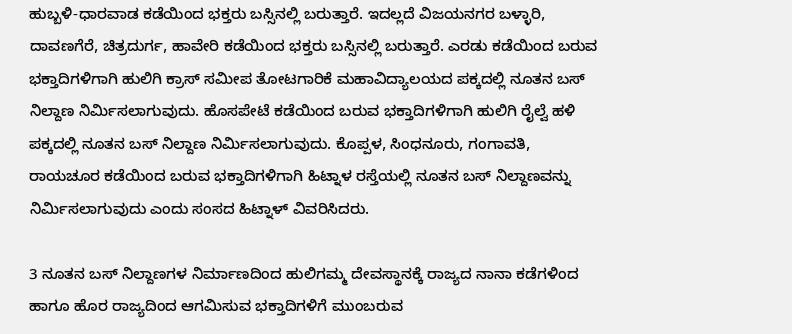ಹುಬ್ಬಳಿ-ಧಾರವಾಡ ಕಡೆಯಿಂದ ಭಕ್ತರು ಬಸ್ಸಿನಲ್ಲಿ ಬರುತ್ತಾರೆ. ಇದಲ್ಲದೆ ವಿಜಯನಗರ ಬಳ್ಳಾರಿ, ದಾವಣಗೆರೆ, ಚಿತ್ರದುರ್ಗ, ಹಾವೇರಿ ಕಡೆಯಿಂದ ಭಕ್ತರು ಬಸ್ಸಿನಲ್ಲಿ ಬರುತ್ತಾರೆ. ಎರಡು ಕಡೆಯಿಂದ ಬರುವ ಭಕ್ತಾದಿಗಳಿಗಾಗಿ ಹುಲಿಗಿ ಕ್ರಾಸ್ ಸಮೀಪ ತೋಟಗಾರಿಕೆ ಮಹಾವಿದ್ಯಾಲಯದ ಪಕ್ಕದಲ್ಲಿ ನೂತನ ಬಸ್ ನಿಲ್ದಾಣ ನಿರ್ಮಿಸಲಾಗುವುದು. ಹೊಸಪೇಟೆ ಕಡೆಯಿಂದ ಬರುವ ಭಕ್ತಾದಿಗಳಿಗಾಗಿ ಹುಲಿಗಿ ರೈಲ್ವೆ ಹಳಿ ಪಕ್ಕದಲ್ಲಿ ನೂತನ ಬಸ್ ನಿಲ್ದಾಣ ನಿರ್ಮಿಸಲಾಗುವುದು. ಕೊಪ್ಪಳ, ಸಿಂಧನೂರು, ಗಂಗಾವತಿ, ರಾಯಚೂರ ಕಡೆಯಿಂದ ಬರುವ ಭಕ್ತಾದಿಗಳಿಗಾಗಿ ಹಿಟ್ನಾಳ ರಸ್ತೆಯಲ್ಲಿ ನೂತನ ಬಸ್ ನಿಲ್ದಾಣವನ್ನು ನಿರ್ಮಿಸಲಾಗುವುದು ಎಂದು ಸಂಸದ ಹಿಟ್ನಾಳ್ ವಿವರಿಸಿದರು.

3 ನೂತನ ಬಸ್ ನಿಲ್ದಾಣಗಳ ನಿರ್ಮಾಣದಿಂದ ಹುಲಿಗಮ್ಮ ದೇವಸ್ಥಾನಕ್ಕೆ ರಾಜ್ಯದ ನಾನಾ ಕಡೆಗಳಿಂದ ಹಾಗೂ ಹೊರ ರಾಜ್ಯದಿಂದ ಆಗಮಿಸುವ ಭಕ್ತಾದಿಗಳಿಗೆ ಮುಂಬರುವ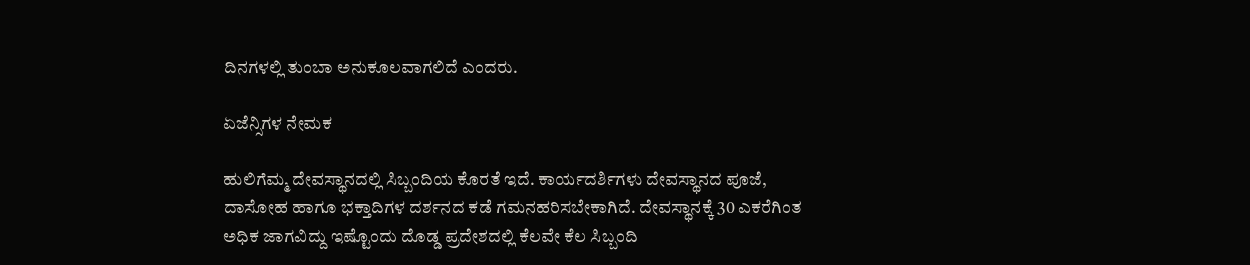ದಿನಗಳಲ್ಲಿ ತುಂಬಾ ಅನುಕೂಲವಾಗಲಿದೆ ಎಂದರು.

ಏಜೆನ್ಸಿಗಳ ನೇಮಕ

ಹುಲಿಗೆಮ್ಮ ದೇವಸ್ಥಾನದಲ್ಲಿ ಸಿಬ್ಬಂದಿಯ ಕೊರತೆ ಇದೆ. ಕಾರ್ಯದರ್ಶಿಗಳು ದೇವಸ್ಥಾನದ ಪೂಜೆ, ದಾಸೋಹ ಹಾಗೂ ಭಕ್ತಾದಿಗಳ ದರ್ಶನದ ಕಡೆ ಗಮನಹರಿಸಬೇಕಾಗಿದೆ. ದೇವಸ್ಥಾನಕ್ಕೆ 30 ಎಕರೆಗಿಂತ ಅಧಿಕ ಜಾಗವಿದ್ದು ಇಷ್ಟೊಂದು ದೊಡ್ಡ ಪ್ರದೇಶದಲ್ಲಿ ಕೆಲವೇ ಕೆಲ ಸಿಬ್ಬಂದಿ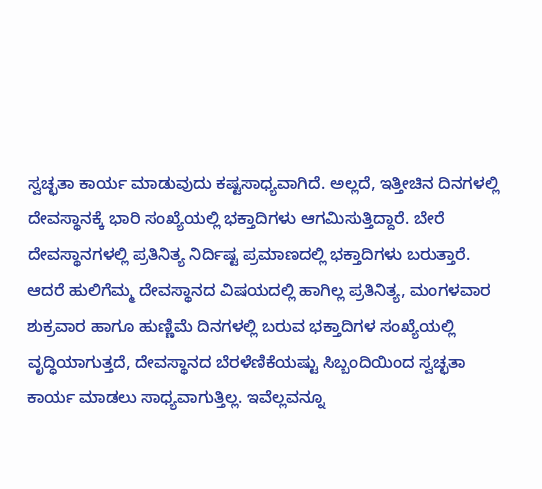ಸ್ವಚ್ಛತಾ ಕಾರ್ಯ ಮಾಡುವುದು ಕಷ್ಟಸಾಧ್ಯವಾಗಿದೆ. ಅಲ್ಲದೆ, ಇತ್ತೀಚಿನ ದಿನಗಳಲ್ಲಿ ದೇವಸ್ಥಾನಕ್ಕೆ ಭಾರಿ ಸಂಖ್ಯೆಯಲ್ಲಿ ಭಕ್ತಾದಿಗಳು ಆಗಮಿಸುತ್ತಿದ್ದಾರೆ. ಬೇರೆ ದೇವಸ್ಥಾನಗಳಲ್ಲಿ ಪ್ರತಿನಿತ್ಯ ನಿರ್ದಿಷ್ಟ ಪ್ರಮಾಣದಲ್ಲಿ ಭಕ್ತಾದಿಗಳು ಬರುತ್ತಾರೆ. ಆದರೆ ಹುಲಿಗೆಮ್ಮ ದೇವಸ್ಥಾನದ ವಿಷಯದಲ್ಲಿ ಹಾಗಿಲ್ಲ ಪ್ರತಿನಿತ್ಯ, ಮಂಗಳವಾರ ಶುಕ್ರವಾರ ಹಾಗೂ ಹುಣ್ಣಿಮೆ ದಿನಗಳಲ್ಲಿ ಬರುವ ಭಕ್ತಾದಿಗಳ ಸಂಖ್ಯೆಯಲ್ಲಿ ವೃದ್ಧಿಯಾಗುತ್ತದೆ, ದೇವಸ್ಥಾನದ ಬೆರಳೆಣಿಕೆಯಷ್ಟು ಸಿಬ್ಬಂದಿಯಿಂದ ಸ್ವಚ್ಛತಾ ಕಾರ್ಯ ಮಾಡಲು ಸಾಧ್ಯವಾಗುತ್ತಿಲ್ಲ. ಇವೆಲ್ಲವನ್ನೂ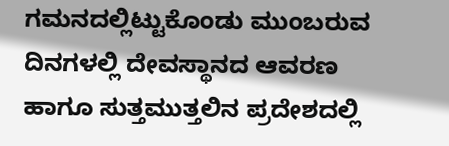ಗಮನದಲ್ಲಿಟ್ಟುಕೊಂಡು ಮುಂಬರುವ ದಿನಗಳಲ್ಲಿ ದೇವಸ್ಥಾನದ ಆವರಣ ಹಾಗೂ ಸುತ್ತಮುತ್ತಲಿನ ಪ್ರದೇಶದಲ್ಲಿ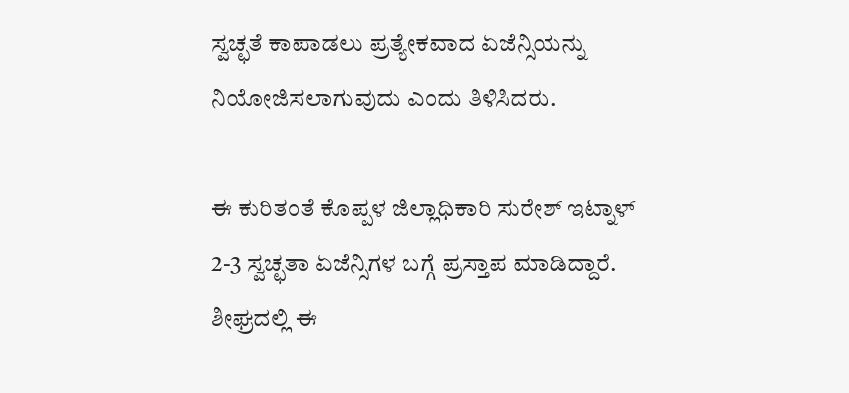ಸ್ವಚ್ಛತೆ ಕಾಪಾಡಲು ಪ್ರತ್ಯೇಕವಾದ ಏಜೆನ್ಸಿಯನ್ನು ನಿಯೋಜಿಸಲಾಗುವುದು ಎಂದು ತಿಳಿಸಿದರು.

ಈ ಕುರಿತಂತೆ ಕೊಪ್ಪಳ ಜಿಲ್ಲಾಧಿಕಾರಿ ಸುರೇಶ್ ಇಟ್ನಾಳ್ 2-3 ಸ್ವಚ್ಛತಾ ಏಜೆನ್ಸಿಗಳ ಬಗ್ಗೆ ಪ್ರಸ್ತಾಪ ಮಾಡಿದ್ದಾರೆ. ಶೀಘ್ರದಲ್ಲಿ ಈ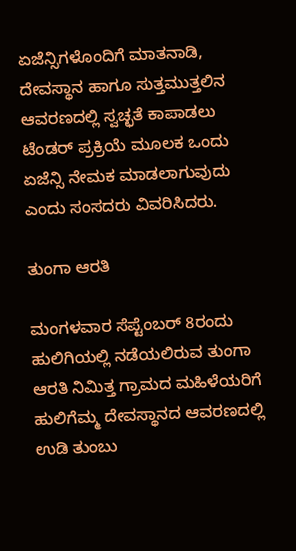ಏಜೆನ್ಸಿಗಳೊಂದಿಗೆ ಮಾತನಾಡಿ, ದೇವಸ್ಥಾನ ಹಾಗೂ ಸುತ್ತಮುತ್ತಲಿನ ಆವರಣದಲ್ಲಿ ಸ್ವಚ್ಛತೆ ಕಾಪಾಡಲು ಟೆಂಡರ್ ಪ್ರಕ್ರಿಯೆ ಮೂಲಕ ಒಂದು ಏಜೆನ್ಸಿ ನೇಮಕ ಮಾಡಲಾಗುವುದು ಎಂದು ಸಂಸದರು ವಿವರಿಸಿದರು.

ತುಂಗಾ ಆರತಿ

ಮಂಗಳವಾರ ಸೆಪ್ಟೆಂಬರ್ 8ರಂದು ಹುಲಿಗಿಯಲ್ಲಿ ನಡೆಯಲಿರುವ ತುಂಗಾ ಆರತಿ ನಿಮಿತ್ತ ಗ್ರಾಮದ ಮಹಿಳೆಯರಿಗೆ ಹುಲಿಗೆಮ್ಮ ದೇವಸ್ಥಾನದ ಆವರಣದಲ್ಲಿ ಉಡಿ ತುಂಬು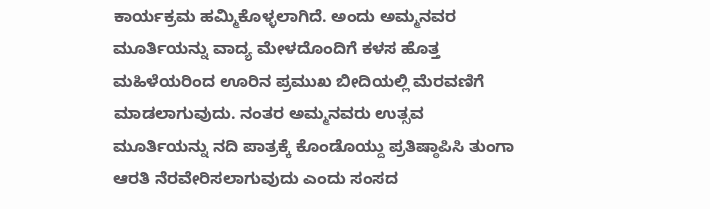ಕಾರ್ಯಕ್ರಮ ಹಮ್ಮಿಕೊಳ್ಳಲಾಗಿದೆ. ಅಂದು ಅಮ್ಮನವರ ಮೂರ್ತಿಯನ್ನು ವಾದ್ಯ ಮೇಳದೊಂದಿಗೆ ಕಳಸ ಹೊತ್ತ ಮಹಿಳೆಯರಿಂದ ಊರಿನ ಪ್ರಮುಖ ಬೀದಿಯಲ್ಲಿ ಮೆರವಣಿಗೆ ಮಾಡಲಾಗುವುದು. ನಂತರ ಅಮ್ಮನವರು ಉತ್ಸವ ಮೂರ್ತಿಯನ್ನು ನದಿ ಪಾತ್ರಕ್ಕೆ ಕೊಂಡೊಯ್ದು ಪ್ರತಿಷ್ಠಾಪಿಸಿ ತುಂಗಾ ಆರತಿ ನೆರವೇರಿಸಲಾಗುವುದು ಎಂದು ಸಂಸದ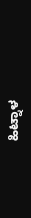ಹಿಟ್ನಾಳ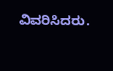ವಿವರಿಸಿದರು.